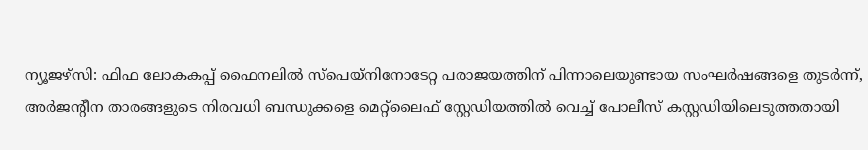ന്യൂജഴ്സി: ഫിഫ ലോകകപ്പ് ഫൈനലിൽ സ്പെയ്നിനോടേറ്റ പരാജയത്തിന് പിന്നാലെയുണ്ടായ സംഘർഷങ്ങളെ തുടർന്ന്, അർജന്റീന താരങ്ങളുടെ നിരവധി ബന്ധുക്കളെ മെറ്റ്ലൈഫ് സ്റ്റേഡിയത്തിൽ വെച്ച് പോലീസ് കസ്റ്റഡിയിലെടുത്തതായി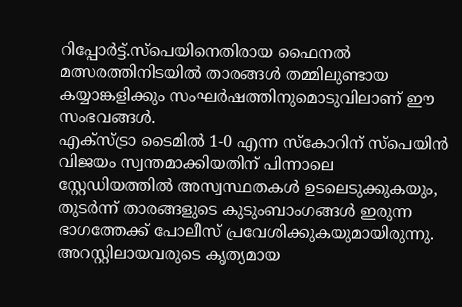റിപ്പോർട്ട്.സ്പെയിനെതിരായ ഫൈനൽ മത്സരത്തിനിടയിൽ താരങ്ങൾ തമ്മിലുണ്ടായ കയ്യാങ്കളിക്കും സംഘർഷത്തിനുമൊടുവിലാണ് ഈ സംഭവങ്ങൾ.
എക്സ്ട്രാ ടൈമിൽ 1-0 എന്ന സ്കോറിന് സ്പെയിൻ വിജയം സ്വന്തമാക്കിയതിന് പിന്നാലെ സ്റ്റേഡിയത്തിൽ അസ്വസ്ഥതകൾ ഉടലെടുക്കുകയും, തുടർന്ന് താരങ്ങളുടെ കുടുംബാംഗങ്ങൾ ഇരുന്ന ഭാഗത്തേക്ക് പോലീസ് പ്രവേശിക്കുകയുമായിരുന്നു. അറസ്റ്റിലായവരുടെ കൃത്യമായ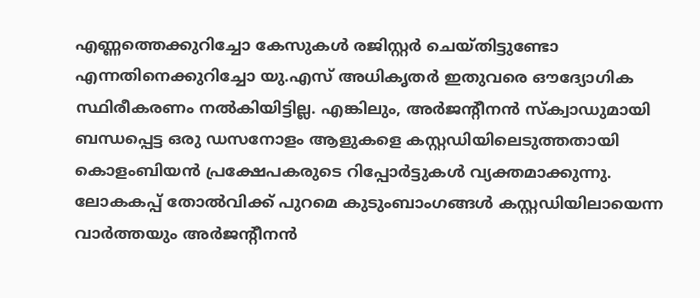എണ്ണത്തെക്കുറിച്ചോ കേസുകൾ രജിസ്റ്റർ ചെയ്തിട്ടുണ്ടോ എന്നതിനെക്കുറിച്ചോ യു.എസ് അധികൃതർ ഇതുവരെ ഔദ്യോഗിക സ്ഥിരീകരണം നൽകിയിട്ടില്ല. എങ്കിലും, അർജന്റീനൻ സ്ക്വാഡുമായി ബന്ധപ്പെട്ട ഒരു ഡസനോളം ആളുകളെ കസ്റ്റഡിയിലെടുത്തതായി കൊളംബിയൻ പ്രക്ഷേപകരുടെ റിപ്പോർട്ടുകൾ വ്യക്തമാക്കുന്നു.
ലോകകപ്പ് തോൽവിക്ക് പുറമെ കുടുംബാംഗങ്ങൾ കസ്റ്റഡിയിലായെന്ന വാർത്തയും അർജന്റീനൻ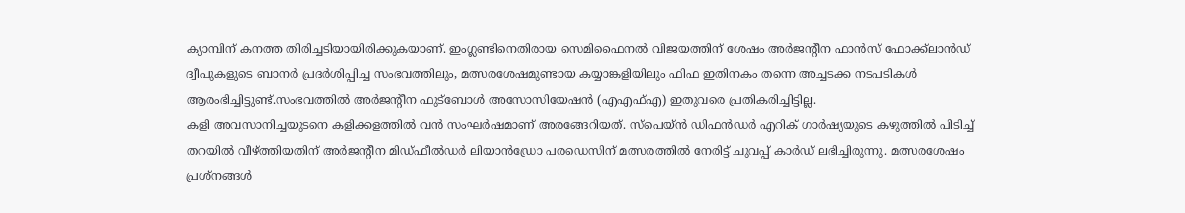ക്യാമ്പിന് കനത്ത തിരിച്ചടിയായിരിക്കുകയാണ്. ഇംഗ്ലണ്ടിനെതിരായ സെമിഫൈനൽ വിജയത്തിന് ശേഷം അർജന്റീന ഫാൻസ് ഫോക്ക്ലാൻഡ് ദ്വീപുകളുടെ ബാനർ പ്രദർശിപ്പിച്ച സംഭവത്തിലും, മത്സരശേഷമുണ്ടായ കയ്യാങ്കളിയിലും ഫിഫ ഇതിനകം തന്നെ അച്ചടക്ക നടപടികൾ ആരംഭിച്ചിട്ടുണ്ട്.സംഭവത്തിൽ അർജന്റീന ഫുട്ബോൾ അസോസിയേഷൻ (എഎഫ്എ) ഇതുവരെ പ്രതികരിച്ചിട്ടില്ല.
കളി അവസാനിച്ചയുടനെ കളിക്കളത്തിൽ വൻ സംഘർഷമാണ് അരങ്ങേറിയത്. സ്പെയ്ൻ ഡിഫൻഡർ എറിക് ഗാർഷ്യയുടെ കഴുത്തിൽ പിടിച്ച് തറയിൽ വീഴ്ത്തിയതിന് അർജന്റീന മിഡ്ഫീൽഡർ ലിയാൻഡ്രോ പരഡെസിന് മത്സരത്തിൽ നേരിട്ട് ചുവപ്പ് കാർഡ് ലഭിച്ചിരുന്നു. മത്സരശേഷം പ്രശ്നങ്ങൾ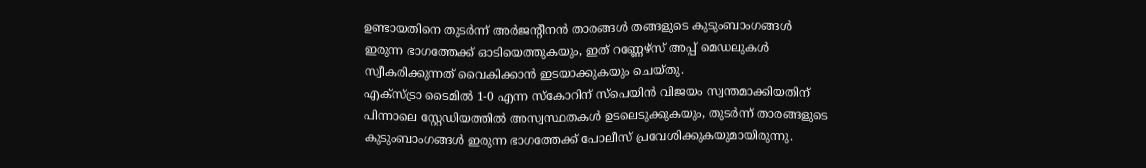ഉണ്ടായതിനെ തുടർന്ന് അർജന്റീനൻ താരങ്ങൾ തങ്ങളുടെ കുടുംബാംഗങ്ങൾ ഇരുന്ന ഭാഗത്തേക്ക് ഓടിയെത്തുകയും, ഇത് റണ്ണേഴ്സ് അപ്പ് മെഡലുകൾ സ്വീകരിക്കുന്നത് വൈകിക്കാൻ ഇടയാക്കുകയും ചെയ്തു.
എക്സ്ട്രാ ടൈമിൽ 1-0 എന്ന സ്കോറിന് സ്പെയിൻ വിജയം സ്വന്തമാക്കിയതിന് പിന്നാലെ സ്റ്റേഡിയത്തിൽ അസ്വസ്ഥതകൾ ഉടലെടുക്കുകയും, തുടർന്ന് താരങ്ങളുടെ കുടുംബാംഗങ്ങൾ ഇരുന്ന ഭാഗത്തേക്ക് പോലീസ് പ്രവേശിക്കുകയുമായിരുന്നു.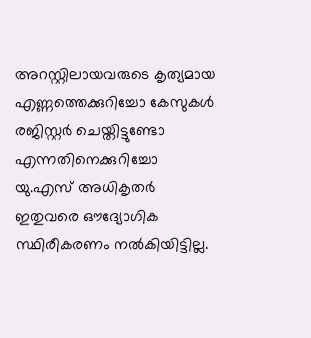അറസ്റ്റിലായവരുടെ കൃത്യമായ എണ്ണത്തെക്കുറിച്ചോ കേസുകൾ രജിസ്റ്റർ ചെയ്തിട്ടുണ്ടോ എന്നതിനെക്കുറിച്ചോ യു.എസ് അധികൃതർ ഇതുവരെ ഔദ്യോഗിക സ്ഥിരീകരണം നൽകിയിട്ടില്ല.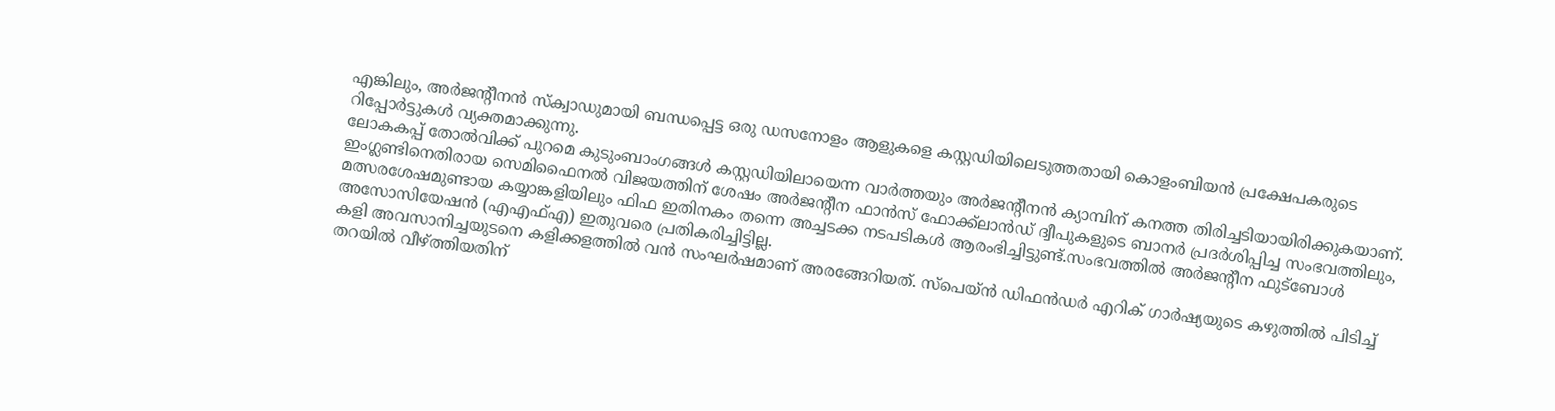എങ്കിലും, അർജന്റീനൻ സ്ക്വാഡുമായി ബന്ധപ്പെട്ട ഒരു ഡസനോളം ആളുകളെ കസ്റ്റഡിയിലെടുത്തതായി കൊളംബിയൻ പ്രക്ഷേപകരുടെ റിപ്പോർട്ടുകൾ വ്യക്തമാക്കുന്നു.
ലോകകപ്പ് തോൽവിക്ക് പുറമെ കുടുംബാംഗങ്ങൾ കസ്റ്റഡിയിലായെന്ന വാർത്തയും അർജന്റീനൻ ക്യാമ്പിന് കനത്ത തിരിച്ചടിയായിരിക്കുകയാണ്. ഇംഗ്ലണ്ടിനെതിരായ സെമിഫൈനൽ വിജയത്തിന് ശേഷം അർജന്റീന ഫാൻസ് ഫോക്ക്ലാൻഡ് ദ്വീപുകളുടെ ബാനർ പ്രദർശിപ്പിച്ച സംഭവത്തിലും, മത്സരശേഷമുണ്ടായ കയ്യാങ്കളിയിലും ഫിഫ ഇതിനകം തന്നെ അച്ചടക്ക നടപടികൾ ആരംഭിച്ചിട്ടുണ്ട്.സംഭവത്തിൽ അർജന്റീന ഫുട്ബോൾ അസോസിയേഷൻ (എഎഫ്എ) ഇതുവരെ പ്രതികരിച്ചിട്ടില്ല.
കളി അവസാനിച്ചയുടനെ കളിക്കളത്തിൽ വൻ സംഘർഷമാണ് അരങ്ങേറിയത്. സ്പെയ്ൻ ഡിഫൻഡർ എറിക് ഗാർഷ്യയുടെ കഴുത്തിൽ പിടിച്ച് തറയിൽ വീഴ്ത്തിയതിന്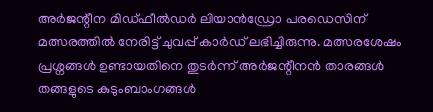അർജന്റീന മിഡ്ഫീൽഡർ ലിയാൻഡ്രോ പരഡെസിന് മത്സരത്തിൽ നേരിട്ട് ചുവപ്പ് കാർഡ് ലഭിച്ചിരുന്നു. മത്സരശേഷം പ്രശ്നങ്ങൾ ഉണ്ടായതിനെ തുടർന്ന് അർജന്റീനൻ താരങ്ങൾ തങ്ങളുടെ കുടുംബാംഗങ്ങൾ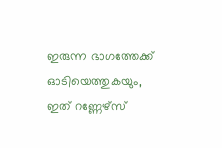ഇരുന്ന ഭാഗത്തേക്ക് ഓടിയെത്തുകയും, ഇത് റണ്ണേഴ്സ്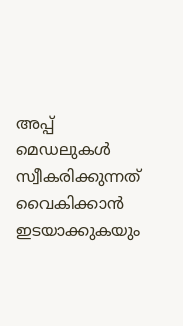അപ്പ് മെഡലുകൾ സ്വീകരിക്കുന്നത് വൈകിക്കാൻ ഇടയാക്കുകയും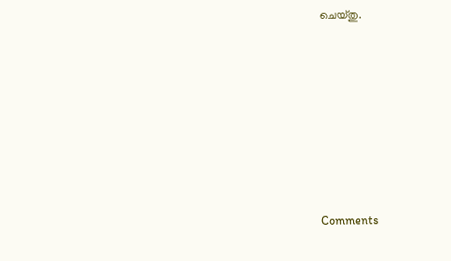ചെയ്തു.







Comments